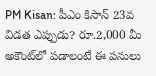PM Kisan: పీఎం కిసాన్ 23వ విడత ఎప్పుడు? రూ.2,000 మీ అకౌంట్‌లో పడాలంటే ఈ పనులు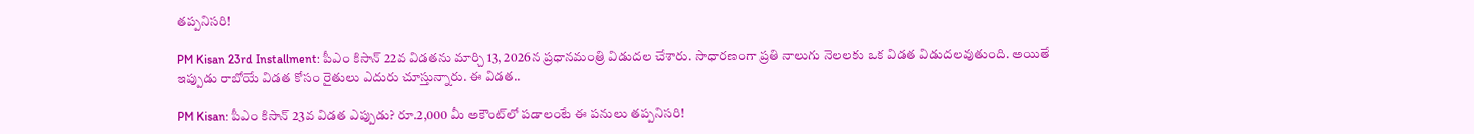తప్పనిసరి!

PM Kisan 23rd Installment: పీఎం కిసాన్ 22వ విడతను మార్చి 13, 2026న ప్రధానమంత్రి విడుదల చేశారు. సాధారణంగా ప్రతి నాలుగు నెలలకు ఒక విడత విడుదలవుతుంది. అయితే ఇప్పుడు రాబోయే విడత కోసం రైతులు ఎదురు చూస్తున్నారు. ఈ విడత..

PM Kisan: పీఎం కిసాన్ 23వ విడత ఎప్పుడు? రూ.2,000 మీ అకౌంట్‌లో పడాలంటే ఈ పనులు తప్పనిసరి!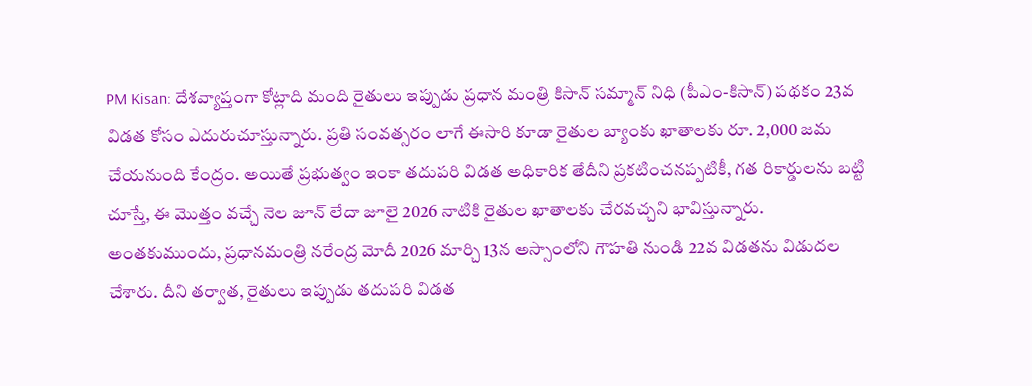PM Kisan: దేశవ్యాప్తంగా కోట్లాది మంది రైతులు ఇప్పుడు ప్రధాన మంత్రి కిసాన్ సమ్మాన్ నిధి (పీఎం-కిసాన్) పథకం 23వ విడత కోసం ఎదురుచూస్తున్నారు. ప్రతి సంవత్సరం లాగే ఈసారి కూడా రైతుల బ్యాంకు ఖాతాలకు రూ. 2,000 జమ చేయనుంది కేంద్రం. అయితే ప్రభుత్వం ఇంకా తదుపరి విడత అధికారిక తేదీని ప్రకటించనప్పటికీ, గత రికార్డులను బట్టి చూస్తే, ఈ మొత్తం వచ్చే నెల జూన్ లేదా జూలై 2026 నాటికి రైతుల ఖాతాలకు చేరవచ్చని భావిస్తున్నారు. అంతకుముందు, ప్రధానమంత్రి నరేంద్ర మోదీ 2026 మార్చి 13న అస్సాంలోని గౌహతి నుండి 22వ విడతను విడుదల చేశారు. దీని తర్వాత, రైతులు ఇప్పుడు తదుపరి విడత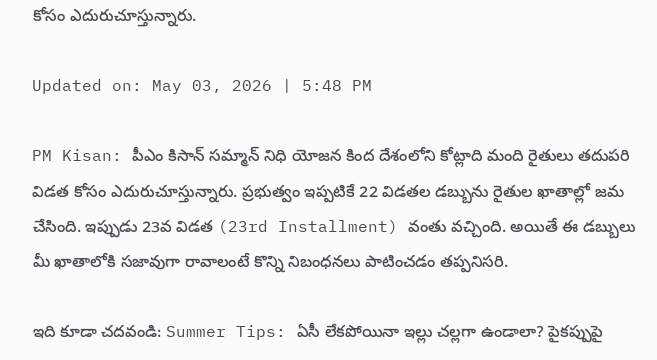కోసం ఎదురుచూస్తున్నారు.

Updated on: May 03, 2026 | 5:48 PM

PM Kisan: పీఎం కిసాన్ సమ్మాన్ నిధి యోజన కింద దేశంలోని కోట్లాది మంది రైతులు తదుపరి విడత కోసం ఎదురుచూస్తున్నారు. ప్రభుత్వం ఇప్పటికే 22 విడతల డబ్బును రైతుల ఖాతాల్లో జమ చేసింది. ఇప్పుడు 23వ విడత (23rd Installment) వంతు వచ్చింది. అయితే ఈ డబ్బులు మీ ఖాతాలోకి సజావుగా రావాలంటే కొన్ని నిబంధనలు పాటించడం తప్పనిసరి.

ఇది కూడా చదవండి: Summer Tips: ఏసీ లేకపోయినా ఇల్లు చల్లగా ఉండాలా? పైకప్పుపై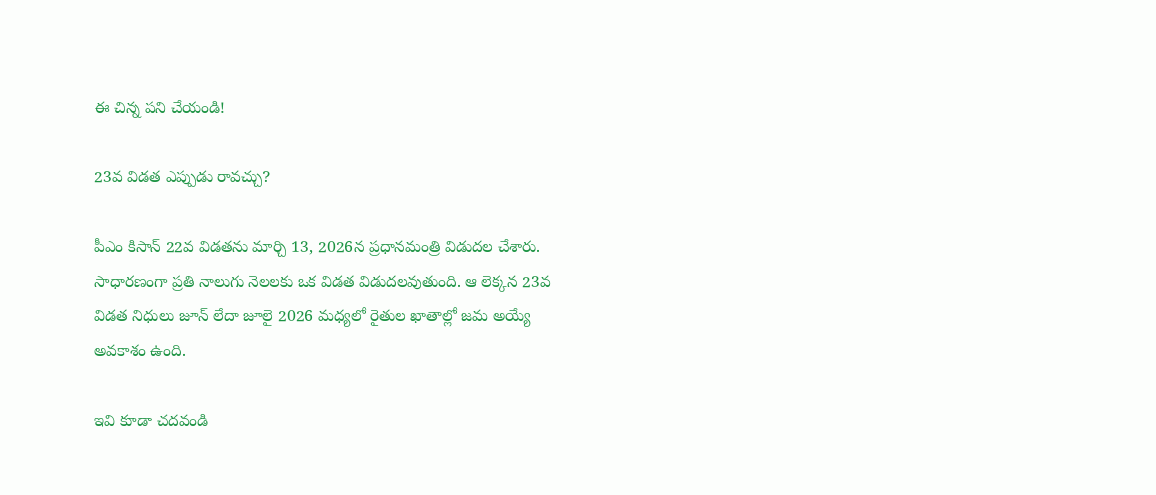ఈ చిన్న పని చేయండి!

23వ విడత ఎప్పుడు రావచ్చు?

పీఎం కిసాన్ 22వ విడతను మార్చి 13, 2026న ప్రధానమంత్రి విడుదల చేశారు. సాధారణంగా ప్రతి నాలుగు నెలలకు ఒక విడత విడుదలవుతుంది. ఆ లెక్కన 23వ విడత నిధులు జూన్ లేదా జూలై 2026 మధ్యలో రైతుల ఖాతాల్లో జమ అయ్యే అవకాశం ఉంది.

ఇవి కూడా చదవండి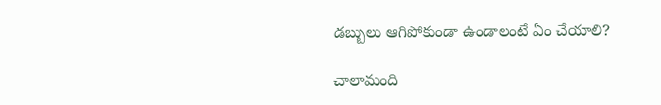డబ్బులు ఆగిపోకుండా ఉండాలంటే ఏం చేయాలి?

చాలామంది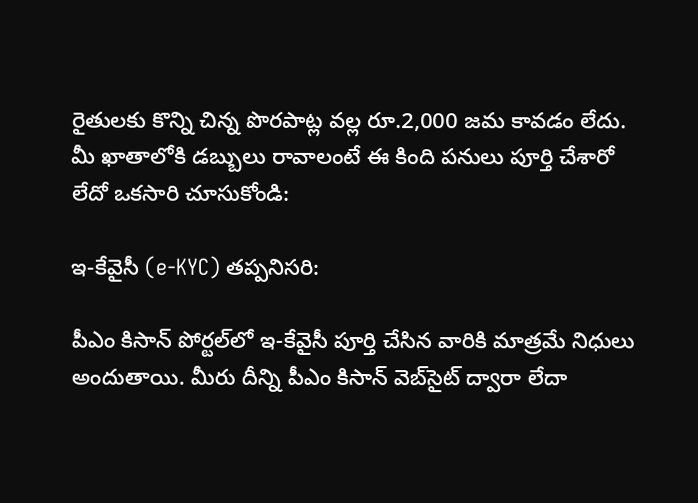రైతులకు కొన్ని చిన్న పొరపాట్ల వల్ల రూ.2,000 జమ కావడం లేదు. మీ ఖాతాలోకి డబ్బులు రావాలంటే ఈ కింది పనులు పూర్తి చేశారో లేదో ఒకసారి చూసుకోండి:

ఇ-కేవైసీ (e-KYC) తప్పనిసరి:

పీఎం కిసాన్ పోర్టల్‌లో ఇ-కేవైసీ పూర్తి చేసిన వారికి మాత్రమే నిధులు అందుతాయి. మీరు దీన్ని పీఎం కిసాన్ వెబ్‌సైట్ ద్వారా లేదా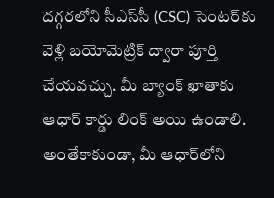దగ్గరలోని సీఎస్‌సీ (CSC) సెంటర్‌కు వెళ్లి బయోమెట్రిక్ ద్వారా పూర్తి చేయవచ్చు. మీ బ్యాంక్ ఖాతాకు ఆధార్ కార్డు లింక్ అయి ఉండాలి. అంతేకాకుండా, మీ ఆధార్‌లోని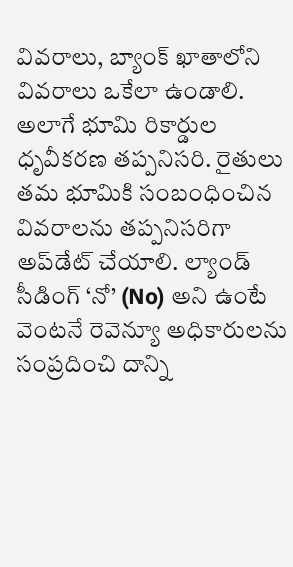వివరాలు, బ్యాంక్ ఖాతాలోని వివరాలు ఒకేలా ఉండాలి. అలాగే భూమి రికార్డుల ధృవీకరణ తప్పనిసరి. రైతులు తమ భూమికి సంబంధించిన వివరాలను తప్పనిసరిగా అప్‌డేట్ చేయాలి. ల్యాండ్ సీడింగ్ ‘నో’ (No) అని ఉంటే వెంటనే రెవెన్యూ అధికారులను సంప్రదించి దాన్ని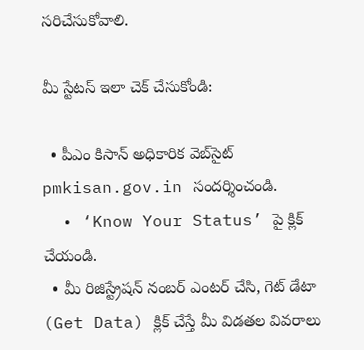సరిచేసుకోవాలి.

మీ స్టేటస్ ఇలా చెక్ చేసుకోండి:

  • పీఎం కిసాన్ అధికారిక వెబ్‌సైట్ pmkisan.gov.in సందర్శించండి.
  • ‘Know Your Status’ పై క్లిక్ చేయండి.
  • మీ రిజిస్ట్రేషన్ నంబర్ ఎంటర్ చేసి, గెట్ డేటా (Get Data) క్లిక్ చేస్తే మీ విడతల వివరాలు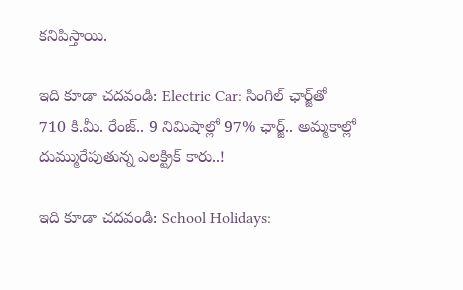కనిపిస్తాయి.

ఇది కూడా చదవండి: Electric Car: సింగిల్ ఛార్జ్‌తో 710 కి.మీ. రేంజ్.. 9 నిమిషాల్లో 97% ఛార్జ్.. అమ్మకాల్లో దుమ్మురేపుతున్న ఎలక్ట్రిక్‌ కారు..!

ఇది కూడా చదవండి: School Holidays: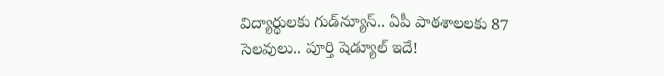విద్యార్థులకు గుడ్‌న్యూస్‌.. ఏపీ పాఠశాలలకు 87 సెలవులు.. పూర్తి షెడ్యూల్‌ ఇదే!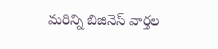మరిన్ని బిజినెస్ వార్తల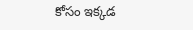కోసం ఇక్కడ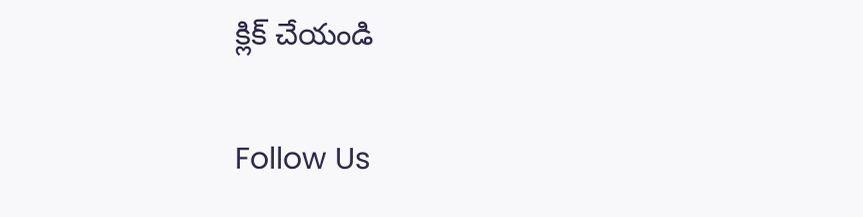క్లిక్ చేయండి

Follow Us